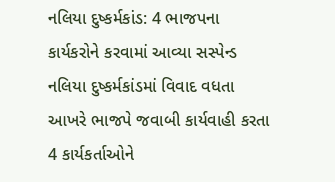નલિયા દુષ્કર્મકાંડ: 4 ભાજપના કાર્યકરોને કરવામાં આવ્યા સસ્પેન્ડ
નલિયા દુષ્કર્મકાંડમાં વિવાદ વધતા આખરે ભાજપે જવાબી કાર્યવાહી કરતા 4 કાર્યકર્તાઓને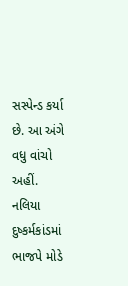સસ્પેન્ડ કર્યા છે. આ અંગે વધુ વાંચો અહીં.
નલિયા દુષ્કર્મકાંડમાં ભાજપે મોડે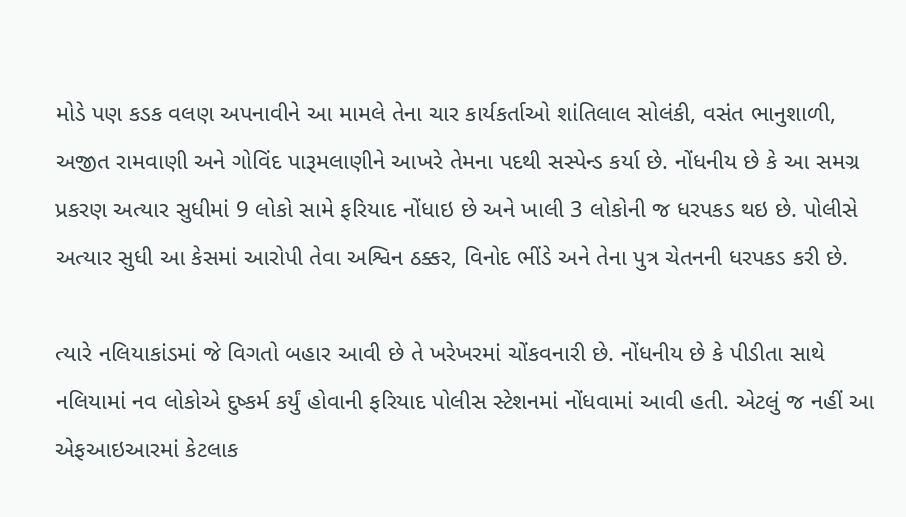મોડે પણ કડક વલણ અપનાવીને આ મામલે તેના ચાર કાર્યકર્તાઓ શાંતિલાલ સોલંકી, વસંત ભાનુશાળી, અજીત રામવાણી અને ગોવિંદ પારૂમલાણીને આખરે તેમના પદથી સસ્પેન્ડ કર્યા છે. નોંધનીય છે કે આ સમગ્ર પ્રકરણ અત્યાર સુધીમાં 9 લોકો સામે ફરિયાદ નોંધાઇ છે અને ખાલી 3 લોકોની જ ધરપકડ થઇ છે. પોલીસે અત્યાર સુધી આ કેસમાં આરોપી તેવા અશ્વિન ઠક્કર, વિનોદ ભીંડે અને તેના પુત્ર ચેતનની ધરપકડ કરી છે.

ત્યારે નલિયાકાંડમાં જે વિગતો બહાર આવી છે તે ખરેખરમાં ચોંકવનારી છે. નોંધનીય છે કે પીડીતા સાથે નલિયામાં નવ લોકોએ દુષ્કર્મ કર્યું હોવાની ફરિયાદ પોલીસ સ્ટેશનમાં નોંધવામાં આવી હતી. એટલું જ નહીં આ એફઆઇઆરમાં કેટલાક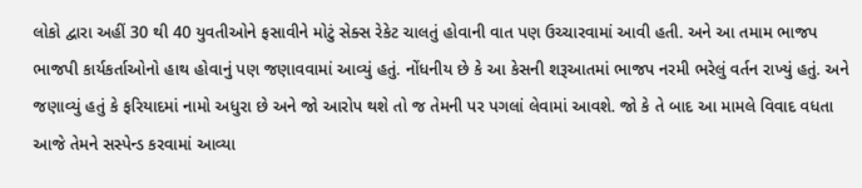લોકો દ્વારા અહીં 30 થી 40 યુવતીઓને ફસાવીને મોટું સેક્સ રેકેટ ચાલતું હોવાની વાત પણ ઉચ્ચારવામાં આવી હતી. અને આ તમામ ભાજપ ભાજપી કાર્યકર્તાઓનો હાથ હોવાનું પણ જણાવવામાં આવ્યું હતું. નોંધનીય છે કે આ કેસની શરૂઆતમાં ભાજપ નરમી ભરેલું વર્તન રાખ્યું હતું. અને જણાવ્યું હતું કે ફરિયાદમાં નામો અધુરા છે અને જો આરોપ થશે તો જ તેમની પર પગલાં લેવામાં આવશે. જો કે તે બાદ આ મામલે વિવાદ વધતા આજે તેમને સસ્પેન્ડ કરવામાં આવ્યા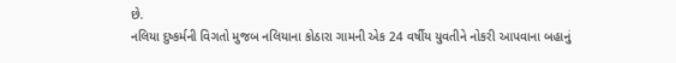છે.
નલિયા દુષ્કર્મની વિગતો મુજબ નલિયાના કોઠારા ગામની એક 24 વર્ષીય યુવતીને નોકરી આપવાના બહાનું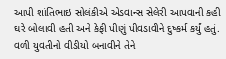આપી શાંતિભાઇ સોલંકીએ એડવાન્સ સેલેરી આપવાની કહી ઘરે બોલાવી હતી અને કેફી પીણું પીવડાવીને દુષ્કર્મ કર્યું હતું. વળી યુવતીનો વીડીયો બનાવીને તેને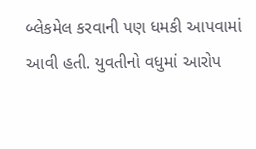બ્લેકમેલ કરવાની પણ ધમકી આપવામાં આવી હતી. યુવતીનો વધુમાં આરોપ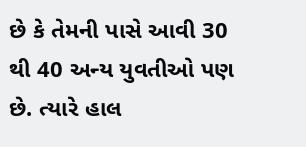છે કે તેમની પાસે આવી 30 થી 40 અન્ય યુવતીઓ પણ છે. ત્યારે હાલ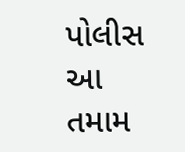પોલીસ આ તમામ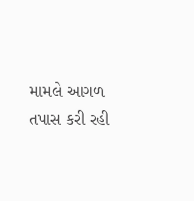મામલે આગળ તપાસ કરી રહી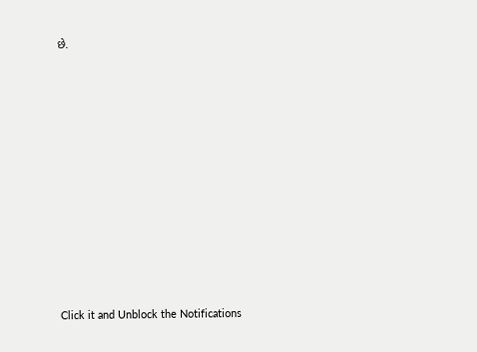છે.












Click it and Unblock the Notifications